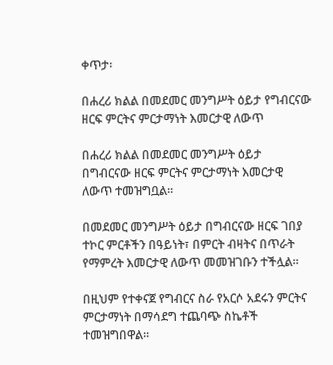ቀጥታ፡

በሐረሪ ክልል በመደመር መንግሥት ዕይታ የግብርናው ዘርፍ ምርትና ምርታማነት እመርታዊ ለውጥ

በሐረሪ ክልል በመደመር መንግሥት ዕይታ በግብርናው ዘርፍ ምርትና ምርታማነት እመርታዊ ለውጥ ተመዝግቧል።

በመደመር መንግሥት ዕይታ በግብርናው ዘርፍ ገበያ ተኮር ምርቶችን በዓይነት፣ በምርት ብዛትና በጥራት የማምረት እመርታዊ ለውጥ መመዝገቡን ተችሏል።

በዚህም የተቀናጀ የግብርና ስራ የአርሶ አደሩን ምርትና ምርታማነት በማሳደግ ተጨባጭ ስኬቶች ተመዝግበዋል።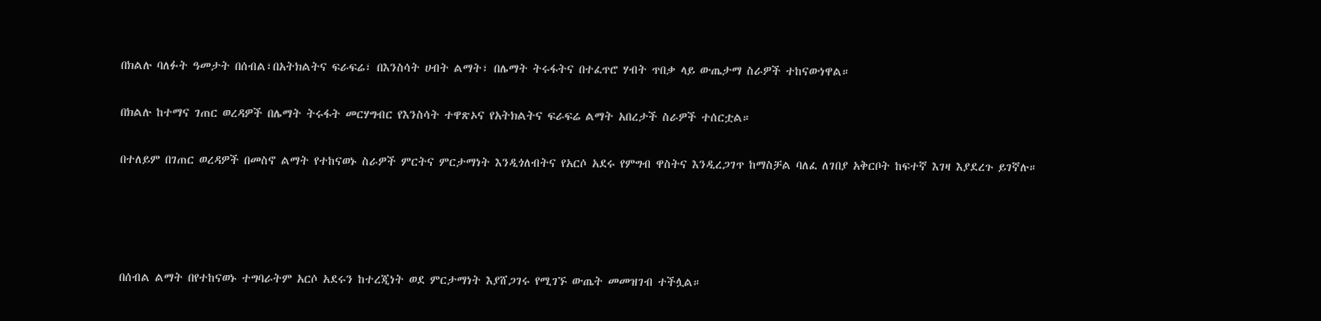በክልሉ ባለፉት ዓመታት በሰብል፣በአትክልትና ፍራፍሬ፣ በእንስሳት ሀብት ልማት፣ በሌማት ትሩፋትና በተፈጥሮ ሃብት ጥበቃ ላይ ውጤታማ ስራዎች ተከናውነዋል።

በክልሉ ከተማና ገጠር ወረዳዎች በሌማት ትሩፋት መርሃግብር የእንስሳት ተዋጽኦና የአትክልትና ፍራፍሬ ልማት አበረታች ስራዎች ተሰርቷል።

በተለይም በገጠር ወረዳዎች በመስኖ ልማት የተከናወኑ ስራዎች ምርትና ምርታማነት እንዲጎለብትና የአርሶ አደሩ የምግብ ዋስትና እንዲረጋገጥ ከማስቻል ባለፈ ለገበያ አቅርቦት ከፍተኛ እገዛ እያደረጉ ይገኛሉ።




በሰብል ልማት በየተከናወኑ ተግባራትም አርሶ አደሩን ከተረጂነት ወደ ምርታማነት እያሸጋገሩ የሚገኙ ውጤት መመዝገብ ተችሏል።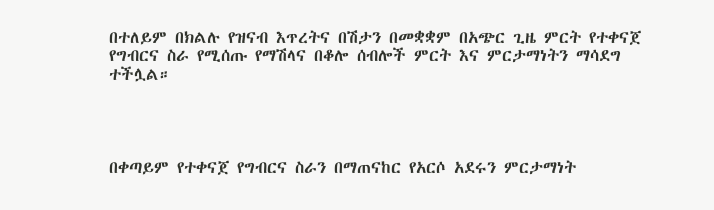በተለይም በክልሉ የዝናብ እጥረትና በሽታን በመቋቋም በአጭር ጊዜ ምርት የተቀናጀ የግብርና ስራ የሚሰጡ የማሽላና በቆሎ ሰብሎች ምርት እና ምርታማነትን ማሳደግ ተችሏል።




በቀጣይም የተቀናጀ የግብርና ስራን በማጠናከር የአርሶ አደሩን ምርታማነት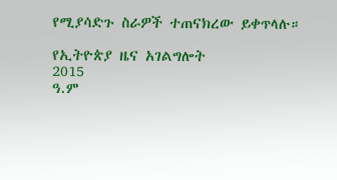የሚያሳድጉ ስራዎች ተጠናክረው ይቀጥላሉ።

የኢትዮጵያ ዜና አገልግሎት
2015
ዓ.ም